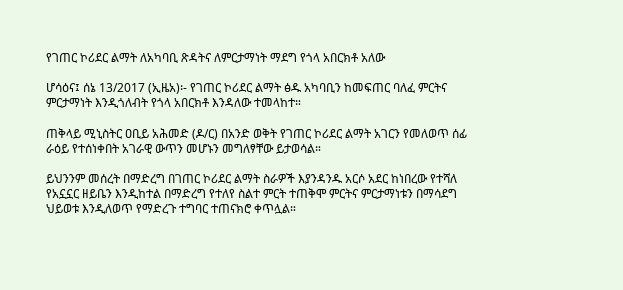የገጠር ኮሪደር ልማት ለአካባቢ ጽዳትና ለምርታማነት ማደግ የጎላ አበርክቶ አለው

ሆሳዕና፤ ሰኔ 13/2017 (ኢዜአ)፡- የገጠር ኮሪደር ልማት ፅዱ አካባቢን ከመፍጠር ባለፈ ምርትና ምርታማነት እንዲጎለብት የጎላ አበርክቶ እንዳለው ተመላከተ።

ጠቅላይ ሚኒስትር ዐቢይ አሕመድ (ዶ/ር) በአንድ ወቅት የገጠር ኮሪደር ልማት አገርን የመለወጥ ሰፊ ራዕይ የተሰነቀበት አገራዊ ውጥን መሆኑን መግለፃቸው ይታወሳል።

ይህንንም መሰረት በማድረግ በገጠር ኮሪደር ልማት ስራዎች እያንዳንዱ አርሶ አደር ከነበረው የተሻለ የአኗኗር ዘይቤን እንዲከተል በማድረግ የተለየ ስልተ ምርት ተጠቅሞ ምርትና ምርታማነቱን በማሳደግ ህይወቱ እንዲለወጥ የማድረጉ ተግባር ተጠናክሮ ቀጥሏል።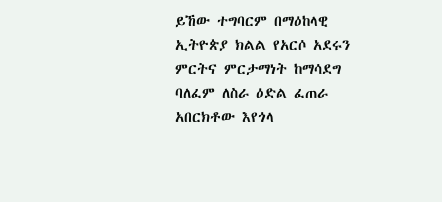ይኸው ተግባርም በማዕከላዊ ኢትዮጵያ ክልል የአርሶ አደሩን ምርትና ምርታማነት ከማሳደግ ባለፈም ለስራ ዕድል ፈጠራ አበርክቶው እየጎላ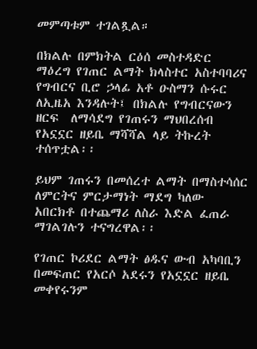መምጣቱም ተገልጿል።

በክልሉ በምክትል ርዕሰ መስተዳድር ማዕረግ የገጠር ልማት ክላስተር አስተባባሪና የግብርና ቢሮ ኃላፊ አቶ ዑስማን ሱሩር ለኢዜአ እንዳሉት፤ በክልሉ የግብርናውን ዘርፍ  ለማሳደግ የገጠሩን ማህበረሰብ የአኗኗር ዘይቤ ማሻሻል ላይ ትኩረት ተሰጥቷል፡፡

ይህም ገጠሩን በመሰረተ ልማት በማስተሳሰር ለምርትና ምርታማነት ማደግ ካለው አበርክቶ በተጨማሪ ለስራ እድል ፈጠራ ማገልገሉን ተናግረዋል፡፡

የገጠር ኮሪደር ልማት ፅዱና ውብ አካባቢን በመፍጠር የአርሶ አደሩን የአኗኗር ዘይቤ መቀየሩንም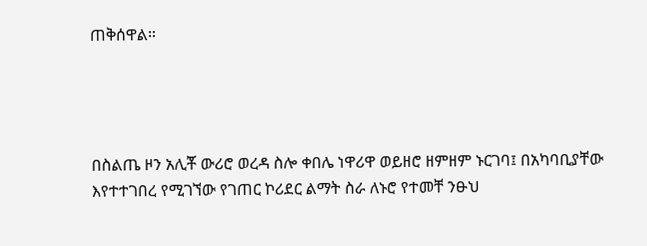ጠቅሰዋል።




በስልጤ ዞን አሊቾ ውሪሮ ወረዳ ስሎ ቀበሌ ነዋሪዋ ወይዘሮ ዘምዘም ኑርገባ፤ በአካባቢያቸው እየተተገበረ የሚገኘው የገጠር ኮሪደር ልማት ስራ ለኑሮ የተመቸ ንፁህ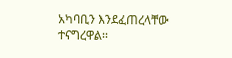አካባቢን እንደፈጠረላቸው ተናግረዋል፡፡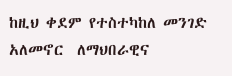ከዚህ ቀደም የተስተካከለ መንገድ  አለመኖር  ለማህበራዊና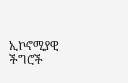ኢኮኖሚያዊ ችግሮች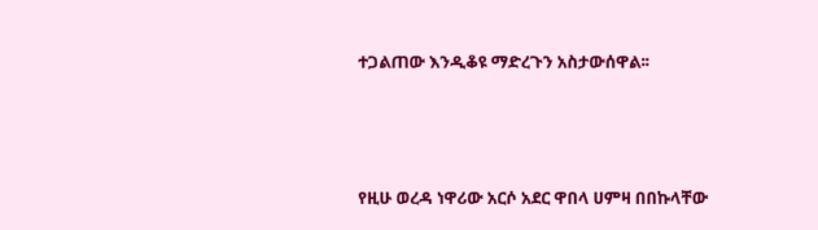ተጋልጠው እንዲቆዩ ማድረጉን አስታውሰዋል፡፡




የዚሁ ወረዳ ነዋሪው አርሶ አደር ዋበላ ሀምዛ በበኩላቸው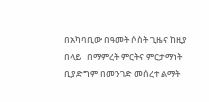በአካባቢው በዓመት ሶስት ጊዜና ከዚያ በላይ   በማምረት ምርትና ምርታማነት ቢያድግም በመንገድ መሰረተ ልማት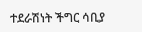ተደራሽነት ችግር ሳቢያ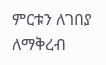ምርቱን ለገበያ ለማቅረብ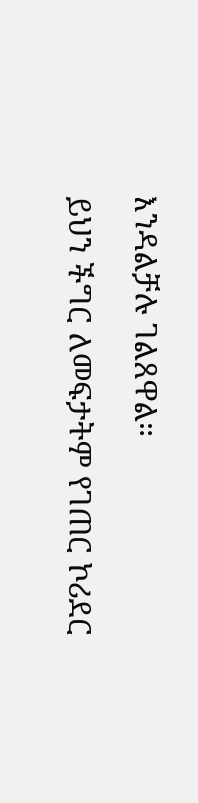እንዳልቻሉ ገልጸዋል።

ይህን ችግር ለመፍታትም የገጠር ኮሪደር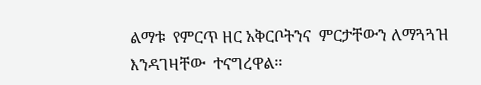ልማቱ  የምርጥ ዘር አቅርቦትንና  ምርታቸውን ለማጓጓዝ  እንዳገዛቸው  ተናግረዋል፡፡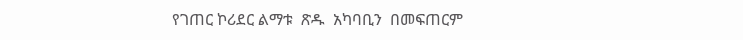የገጠር ኮሪደር ልማቱ  ጽዱ  አካባቢን  በመፍጠርም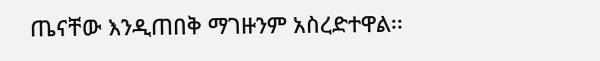ጤናቸው እንዲጠበቅ ማገዙንም አስረድተዋል፡፡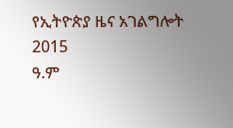የኢትዮጵያ ዜና አገልግሎት
2015
ዓ.ም